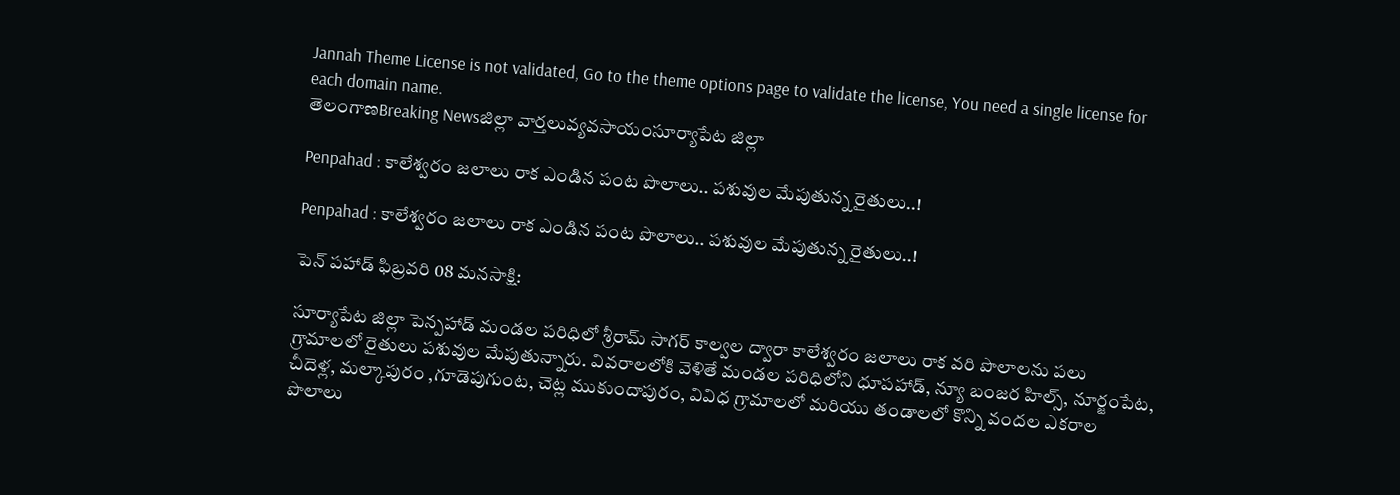Jannah Theme License is not validated, Go to the theme options page to validate the license, You need a single license for each domain name.
తెలంగాణBreaking Newsజిల్లా వార్తలువ్యవసాయంసూర్యాపేట జిల్లా

Penpahad : కాలేశ్వరం జలాలు రాక ఎండిన పంట పొలాలు.. పశువుల మేపుతున్న రైతులు..!

Penpahad : కాలేశ్వరం జలాలు రాక ఎండిన పంట పొలాలు.. పశువుల మేపుతున్న రైతులు..!

పెన్ పహాడ్ ఫిబ్రవరి 08 మనసాక్షి:

సూర్యాపేట జిల్లా పెన్పహాడ్ మండల పరిధిలో శ్రీరామ్ సాగర్ కాల్వల ద్వారా కాలేశ్వరం జలాలు రాక వరి పొలాలను పలు గ్రామాలలో రైతులు పశువుల మేపుతున్నారు. వివరాలలోకి వెళితే మండల పరిధిలోని ధూపహాడ్, న్యూ బంజర హిల్స్, నూర్జంపేట, చీదెళ్ల, మల్కాపురం ,గూడెపుగుంట, చెట్ల ముకుందాపురం, వివిధ గ్రామాలలో మరియు తండాలలో కొన్ని వందల ఎకరాల పొలాలు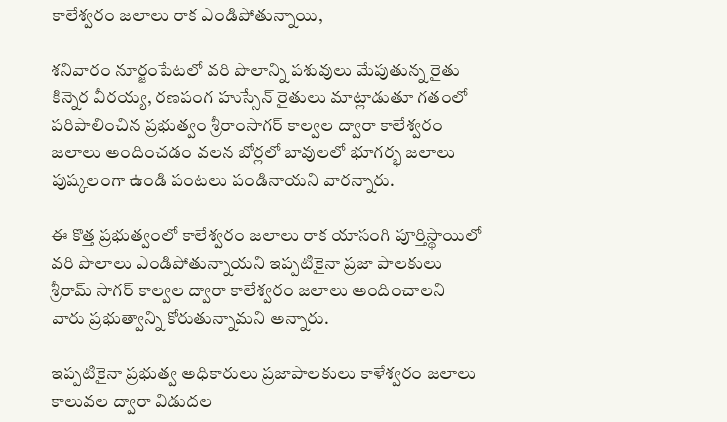కాలేశ్వరం జలాలు రాక ఎండిపోతున్నాయి,

శనివారం నూర్జంపేటలో వరి పొలాన్ని పశువులు మేపుతున్న రైతు కిన్నెర వీరయ్య, రణపంగ హుస్సేన్ రైతులు మాట్లాడుతూ గతంలో పరిపాలించిన ప్రభుత్వం శ్రీరాంసాగర్ కాల్వల ద్వారా కాలేశ్వరం జలాలు అందించడం వలన బోర్లలో బావులలో భూగర్భ జలాలు పుష్కలంగా ఉండి పంటలు పండినాయని వారన్నారు.

ఈ కొత్త ప్రభుత్వంలో కాలేశ్వరం జలాలు రాక యాసంగి పూర్తిస్థాయిలో వరి పొలాలు ఎండిపోతున్నాయని ఇప్పటికైనా ప్రజా పాలకులు శ్రీరామ్ సాగర్ కాల్వల ద్వారా కాలేశ్వరం జలాలు అందించాలని వారు ప్రభుత్వాన్ని కోరుతున్నామని అన్నారు.

ఇప్పటికైనా ప్రభుత్వ అధికారులు ప్రజాపాలకులు కాళేశ్వరం జలాలు కాలువల ద్వారా విడుదల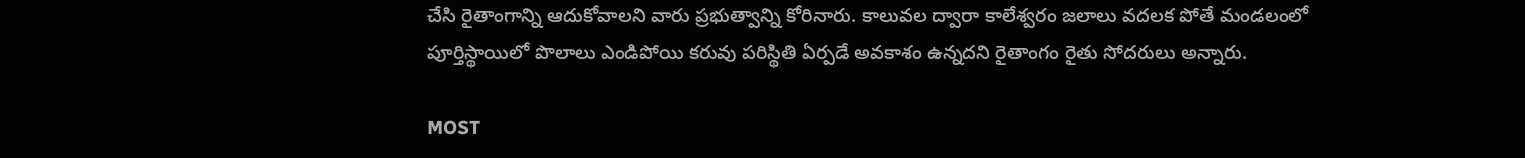చేసి రైతాంగాన్ని ఆదుకోవాలని వారు ప్రభుత్వాన్ని కోరినారు. కాలువల ద్వారా కాలేశ్వరం జలాలు వదలక పోతే మండలంలో పూర్తిస్థాయిలో పొలాలు ఎండిపోయి కరువు పరిస్థితి ఏర్పడే అవకాశం ఉన్నదని రైతాంగం రైతు సోదరులు అన్నారు.

MOST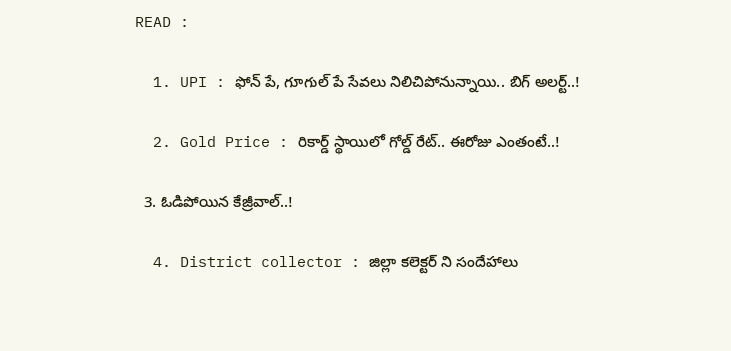READ :

  1. UPI : ఫోన్ పే, గూగుల్ పే సేవలు నిలిచిపోనున్నాయి.. బిగ్ అలర్ట్..!

  2. Gold Price : రికార్డ్ స్థాయిలో గోల్డ్ రేట్.. ఈరోజు ఎంతంటే..!

  3. ఓడిపోయిన కేజ్రీవాల్..!

  4. District collector : జిల్లా కలెక్టర్ ని సందేహాలు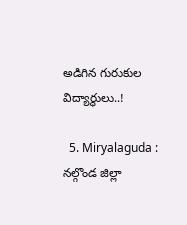అడిగిన గురుకుల విద్యార్థులు..!

  5. Miryalaguda : నల్గొండ జిల్లా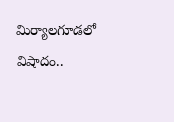మిర్యాలగూడలో విషాదం..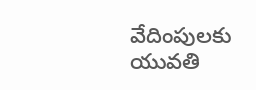వేదింపులకు యువతి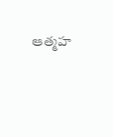ఆత్మహ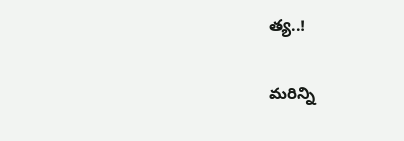త్య..!

మరిన్ని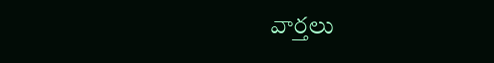వార్తలు